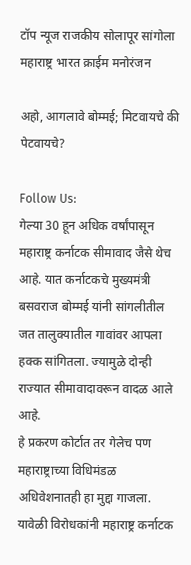टॉप न्यूज राजकीय सोलापूर सांगोला महाराष्ट्र भारत क्राईम मनोरंजन

अहो, आगलावे बोम्मई; मिटवायचे की पेटवायचे?

Follow Us:
गेल्या 30 हून अधिक वर्षांपासून महाराष्ट्र कर्नाटक सीमावाद जैसे थेच आहे. यात कर्नाटकचे मुख्यमंत्री बसवराज बोम्मई यांनी सांगलीतील जत तालुक्यातील गावांवर आपला हक्क सांगितला. ज्यामुळे दोन्ही राज्यात सीमावादावरून वादळ आले आहे.
हे प्रकरण कोर्टात तर गेलेच पण महाराष्ट्राच्या विधिमंडळ अधिवेशनातही हा मुद्दा गाजला. यावेळी विरोधकांनी महाराष्ट्र कर्नाटक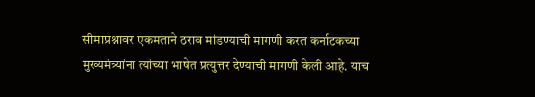सीमाप्रश्नावर एकमताने ठराव मांडण्याची मागणी करत कर्नाटकच्या मुख्यमंत्र्यांना त्यांच्या भाषेत प्रत्युत्तर देण्याची मागणी केली आहे. याच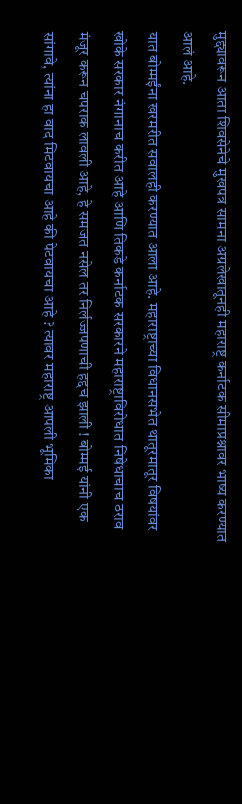मुद्द्यावरून आता शिवसेनेचे मुखपत्र सामना अग्रलेखातूनही महाराष्ट्र कर्नाटक सीमाप्रश्नावर भाष्य करण्यात आलं आहे.
यात बोम्मईंना खरमरीत सवालही करण्यात आला आहे. महाराष्ट्राच्या विधानसभेत थातूरमातूर विषयांवर खोके सरकार नंगानाच करीत आहे आणि तिकडे कर्नाटक सरकारने महाराष्ट्राविरोधात निषेधाचाच ठराव मंजूर करून चपराक लावली आहे, हे समजत नसेल तर निर्लज्जपणाची हद्दच झाली ! बोम्मई यांनी एक सांगावे, त्यांना हा वाद मिटवायचा आहे की पेटवायचा आहे ? त्यावर महाराष्ट्र आपली भूमिका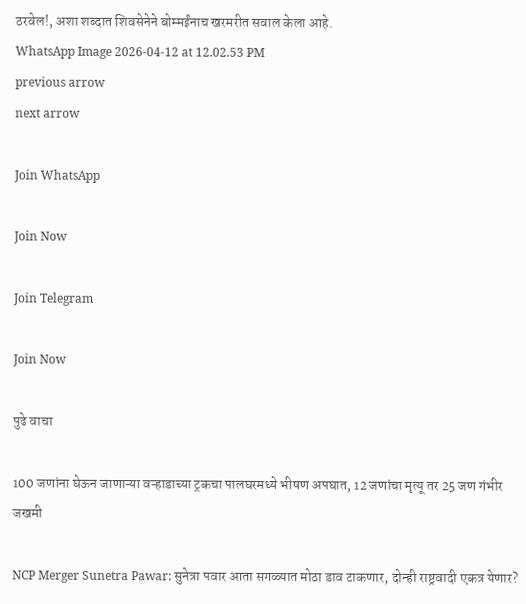ठरवेल!, अशा शब्दात शिवसेनेने बोम्मईंनाच खरमरीत सवाल केला आहे.
WhatsApp Image 2026-04-12 at 12.02.53 PM
previous arrow
next arrow

Join WhatsApp

Join Now

Join Telegram

Join Now

पुढे वाचा

100 जणांना घेऊन जाणाऱ्या वऱ्हाडाच्या ट्रकचा पालघरमध्ये भीषण अपघात, 12 जणांचा मृत्यू तर 25 जण गंभीर जखमी

NCP Merger Sunetra Pawar: सुनेत्रा पवार आता सगळ्यात मोठा डाव टाकणार, दोन्ही राष्ट्रवादी एकत्र येणार?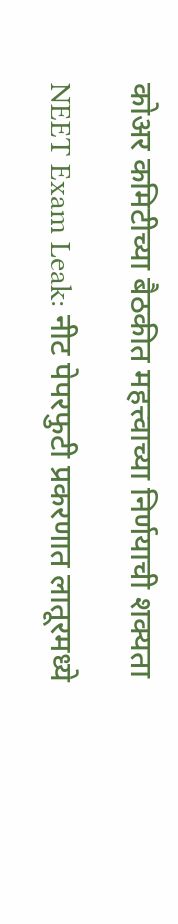कोअर कमिटीच्या बैठकीत महत्त्वाच्या निर्णयाची शक्यता

NEET Exam Leak: नीट पेपरफुटी प्रकरणात लातूरमध्ये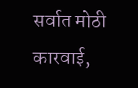सर्वात मोठी कारवाई,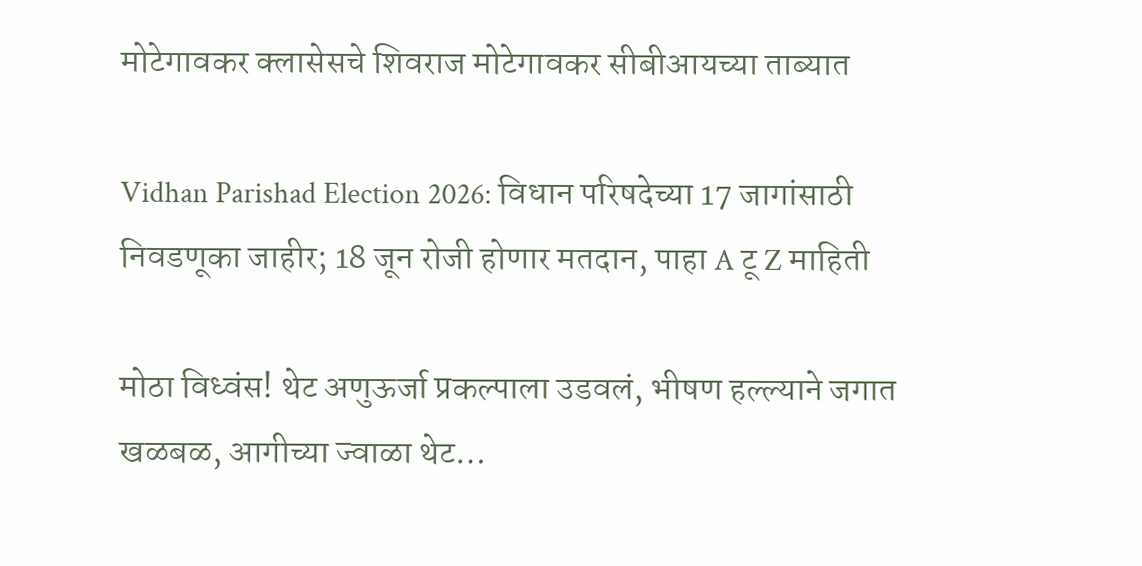मोटेगावकर क्लासेसचे शिवराज मोटेगावकर सीबीआयच्या ताब्यात

Vidhan Parishad Election 2026: विधान परिषदेच्या 17 जागांसाठी निवडणूका जाहीर; 18 जून रोजी होणार मतदान, पाहा A टू Z माहिती

मोठा विध्वंस! थेट अणुऊर्जा प्रकल्पाला उडवलं, भीषण हल्ल्याने जगात खळबळ, आगीच्या ज्वाळा थेट…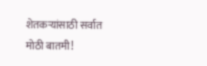शेतकऱ्यांसाठी सर्वात मोठी बातमी!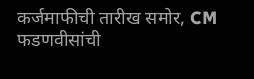कर्जमाफीची तारीख समोर, CM फडणवीसांची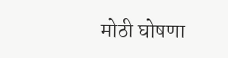मोठी घोषणा